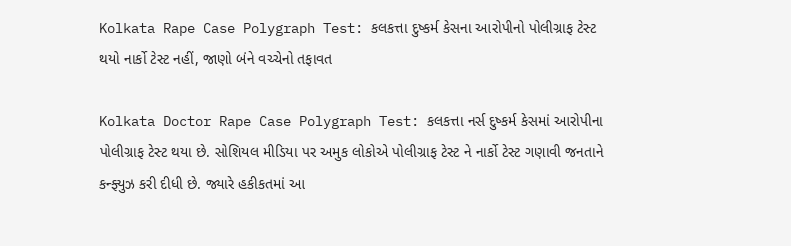Kolkata Rape Case Polygraph Test: કલકત્તા દુષ્કર્મ કેસના આરોપીનો પોલીગ્રાફ ટેસ્ટ થયો નાર્કો ટેસ્ટ નહીં, જાણો બંને વચ્ચેનો તફાવત

Kolkata Doctor Rape Case Polygraph Test: કલકત્તા નર્સ દુષ્કર્મ કેસમાં આરોપીના પોલીગ્રાફ ટેસ્ટ થયા છે. સોશિયલ મીડિયા પર અમુક લોકોએ પોલીગ્રાફ ટેસ્ટ ને નાર્કો ટેસ્ટ ગણાવી જનતાને કન્ફ્યુઝ કરી દીધી છે. જ્યારે હકીકતમાં આ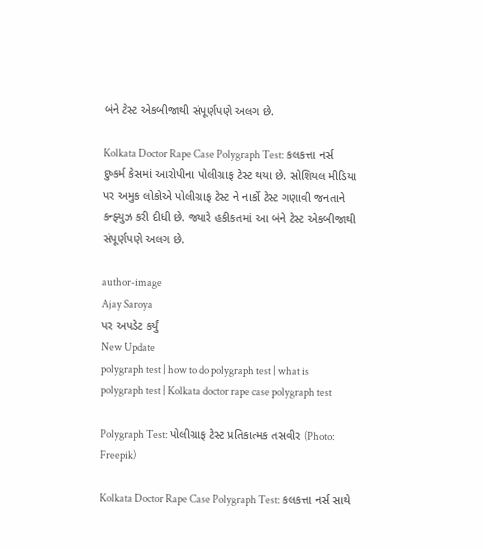બંને ટેસ્ટ એકબીજાથી સંપૂર્ણપણે અલગ છે.

Kolkata Doctor Rape Case Polygraph Test: કલકત્તા નર્સ દુષ્કર્મ કેસમાં આરોપીના પોલીગ્રાફ ટેસ્ટ થયા છે. સોશિયલ મીડિયા પર અમુક લોકોએ પોલીગ્રાફ ટેસ્ટ ને નાર્કો ટેસ્ટ ગણાવી જનતાને કન્ફ્યુઝ કરી દીધી છે. જ્યારે હકીકતમાં આ બંને ટેસ્ટ એકબીજાથી સંપૂર્ણપણે અલગ છે.

author-image
Ajay Saroya
પર અપડેટ કર્યું
New Update
polygraph test | how to do polygraph test | what is polygraph test | Kolkata doctor rape case polygraph test

Polygraph Test: પોલીગ્રાફ ટેસ્ટ પ્રતિકાત્મક તસવીર (Photo: Freepik)

Kolkata Doctor Rape Case Polygraph Test: કલકત્તા નર્સ સાથે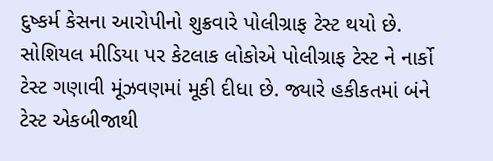દુષ્કર્મ કેસના આરોપીનો શુક્રવારે પોલીગ્રાફ ટેસ્ટ થયો છે. સોશિયલ મીડિયા પર કેટલાક લોકોએ પોલીગ્રાફ ટેસ્ટ ને નાર્કો ટેસ્ટ ગણાવી મૂંઝવણમાં મૂકી દીધા છે. જ્યારે હકીકતમાં બંને ટેસ્ટ એકબીજાથી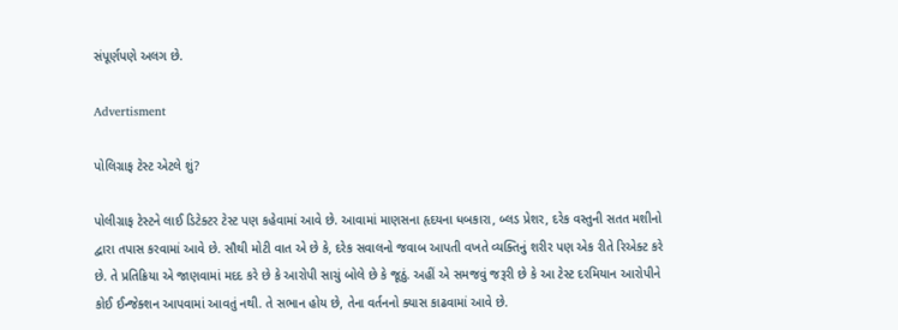સંપૂર્ણપણે અલગ છે.

Advertisment

પોલિગ્રાફ ટેસ્ટ એટલે શું?

પોલીગ્રાફ ટેસ્ટને લાઈ ડિટેક્ટર ટેસ્ટ પણ કહેવામાં આવે છે. આવામાં માણસના હૃદયના ધબકારા, બ્લડ પ્રેશર, દરેક વસ્તુની સતત મશીનો દ્વારા તપાસ કરવામાં આવે છે. સૌથી મોટી વાત એ છે કે, દરેક સવાલનો જવાબ આપતી વખતે વ્યક્તિનું શરીર પણ એક રીતે રિએક્ટ કરે છે. તે પ્રતિક્રિયા એ જાણવામાં મદદ કરે છે કે આરોપી સાચું બોલે છે કે જૂઠું. અહીં એ સમજવું જરૂરી છે કે આ ટેસ્ટ દરમિયાન આરોપીને કોઈ ઈન્જેક્શન આપવામાં આવતું નથી. તે સભાન હોય છે, તેના વર્તનનો ક્યાસ કાઢવામાં આવે છે.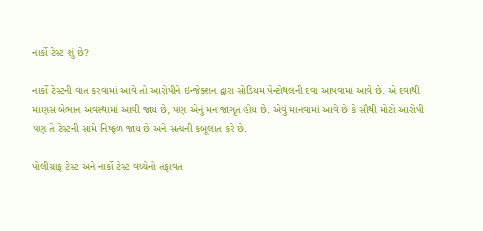નાર્કો ટેસ્ટ શું છે?

નાર્કો ટેસ્ટની વાત કરવામાં આવે તો આરોપીને ઇન્જેક્શન દ્વારા સોડિયમ પેન્ટોથલની દવા આપવામાં આવે છે. એ દવાથી માણસ બેભાન અવસ્થામાં આવી જાય છે, પણ એનું મન જાગૃત હોય છે. એવું માનવામાં આવે છે કે સૌથી મોટો આરોપી પણ તે ટેસ્ટની સામે નિષ્ફળ જાય છે અને સત્યની કબૂલાત કરે છે.

પોલીગ્રાફ ટેસ્ટ અને નાર્કો ટેસ્ટ વચ્ચેનો તફાવત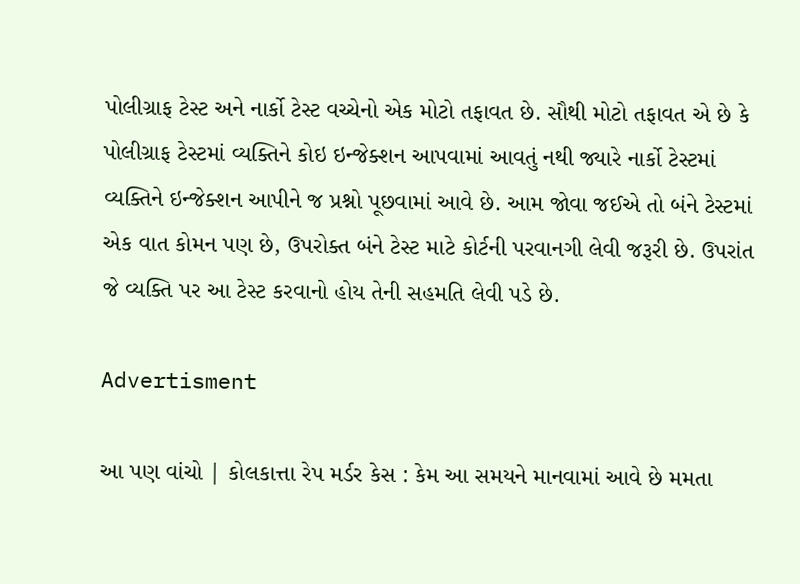પોલીગ્રાફ ટેસ્ટ અને નાર્કો ટેસ્ટ વચ્ચેનો એક મોટો તફાવત છે. સૌથી મોટો તફાવત એ છે કે પોલીગ્રાફ ટેસ્ટમાં વ્યક્તિને કોઇ ઇન્જેક્શન આપવામાં આવતું નથી જ્યારે નાર્કો ટેસ્ટમાં વ્યક્તિને ઇન્જેક્શન આપીને જ પ્રશ્નો પૂછવામાં આવે છે. આમ જોવા જઈએ તો બંને ટેસ્ટમાં એક વાત કોમન પણ છે, ઉપરોક્ત બંને ટેસ્ટ માટે કોર્ટની પરવાનગી લેવી જરૂરી છે. ઉપરાંત જે વ્યક્તિ પર આ ટેસ્ટ કરવાનો હોય તેની સહમતિ લેવી પડે છે.

Advertisment

આ પણ વાંચો | કોલકાત્તા રેપ મર્ડર કેસ : કેમ આ સમયને માનવામાં આવે છે મમતા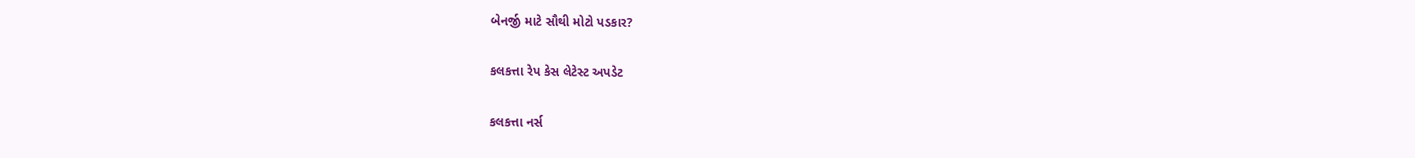બેનર્જી માટે સૌથી મોટો પડકાર?

કલકત્તા રેપ કેસ લેટેસ્ટ અપડેટ

કલકત્તા નર્સ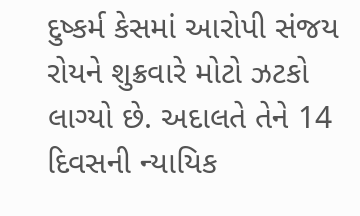દુષ્કર્મ કેસમાં આરોપી સંજય રોયને શુક્રવારે મોટો ઝટકો લાગ્યો છે. અદાલતે તેને 14 દિવસની ન્યાયિક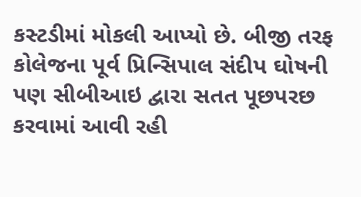કસ્ટડીમાં મોકલી આપ્યો છે. બીજી તરફ કોલેજના પૂર્વ પ્રિન્સિપાલ સંદીપ ઘોષની પણ સીબીઆઇ દ્વારા સતત પૂછપરછ કરવામાં આવી રહી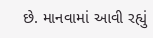છે. માનવામાં આવી રહ્યું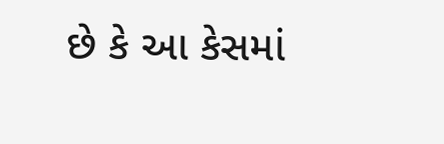છે કે આ કેસમાં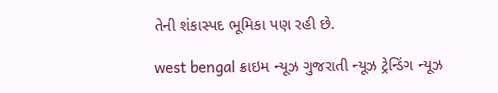તેની શંકાસ્પદ ભૂમિકા પણ રહી છે.

west bengal ક્રાઇમ ન્યૂઝ ગુજરાતી ન્યૂઝ ટ્રેન્ડિંગ ન્યૂઝ